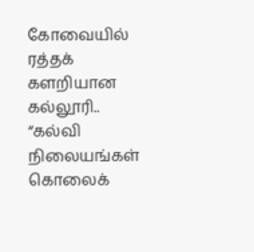கோவையில் ரத்தக் களறியான கல்லூரி.. “கல்வி நிலையங்கள் கொலைக்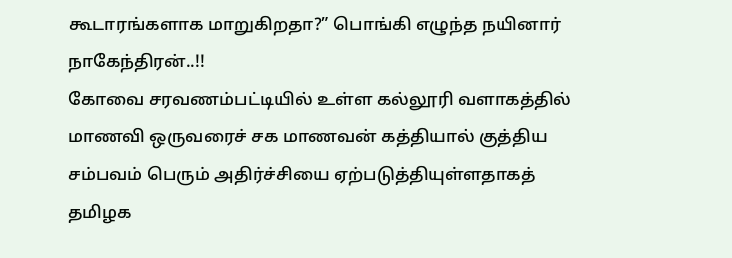கூடாரங்களாக மாறுகிறதா?” பொங்கி எழுந்த நயினார் நாகேந்திரன்..!!
கோவை சரவணம்பட்டியில் உள்ள கல்லூரி வளாகத்தில் மாணவி ஒருவரைச் சக மாணவன் கத்தியால் குத்திய சம்பவம் பெரும் அதிர்ச்சியை ஏற்படுத்தியுள்ளதாகத் தமிழக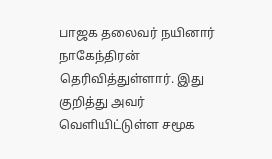பாஜக தலைவர் நயினார் நாகேந்திரன் தெரிவித்துள்ளார். இது குறித்து அவர் வெளியிட்டுள்ள சமூக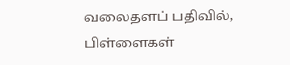வலைதளப் பதிவில், பிள்ளைகள்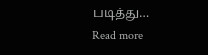படித்து…
Read more